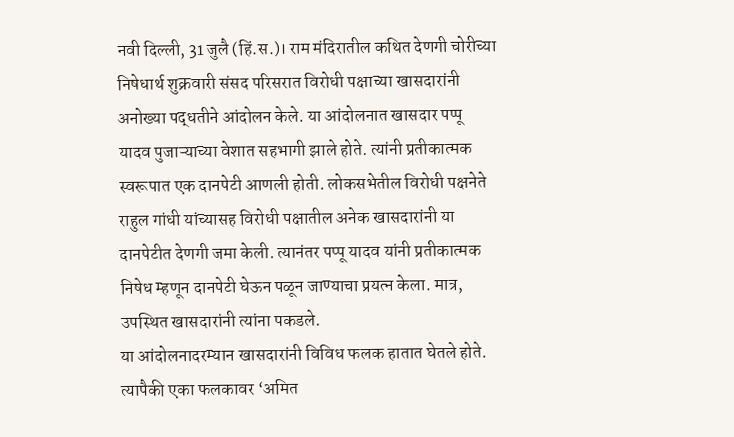नवी दिल्ली, 31 जुलै (हिं.स.)। राम मंदिरातील कथित देणगी चोरीच्या निषेधार्थ शुक्रवारी संसद परिसरात विरोधी पक्षाच्या खासदारांनी अनोख्या पद्धतीने आंदोलन केले. या आंदोलनात खासदार पप्पू यादव पुजाऱ्याच्या वेशात सहभागी झाले होते. त्यांनी प्रतीकात्मक स्वरूपात एक दानपेटी आणली होती. लोकसभेतील विरोधी पक्षनेते राहुल गांधी यांच्यासह विरोधी पक्षातील अनेक खासदारांनी या दानपेटीत देणगी जमा केली. त्यानंतर पप्पू यादव यांनी प्रतीकात्मक निषेध म्हणून दानपेटी घेऊन पळून जाण्याचा प्रयत्न केला. मात्र, उपस्थित खासदारांनी त्यांना पकडले.
या आंदोलनादरम्यान खासदारांनी विविध फलक हातात घेतले होते. त्यापैकी एका फलकावर ‘अमित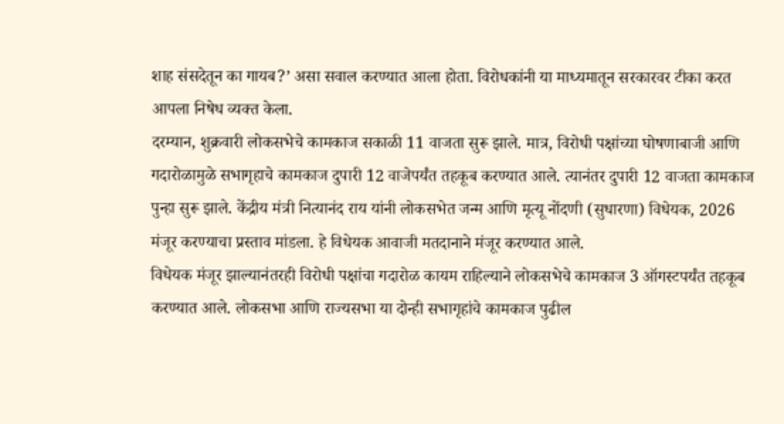शाह संसदेतून का गायब?’ असा सवाल करण्यात आला होता. विरोधकांनी या माध्यमातून सरकारवर टीका करत आपला निषेध व्यक्त केला.
दरम्यान, शुक्रवारी लोकसभेचे कामकाज सकाळी 11 वाजता सुरू झाले. मात्र, विरोधी पक्षांच्या घोषणाबाजी आणि गदारोळामुळे सभागृहाचे कामकाज दुपारी 12 वाजेपर्यंत तहकूब करण्यात आले. त्यानंतर दुपारी 12 वाजता कामकाज पुन्हा सुरू झाले. केंद्रीय मंत्री नित्यानंद राय यांनी लोकसभेत जन्म आणि मृत्यू नोंदणी (सुधारणा) विधेयक, 2026 मंजूर करण्याचा प्रस्ताव मांडला. हे विधेयक आवाजी मतदानाने मंजूर करण्यात आले.
विधेयक मंजूर झाल्यानंतरही विरोधी पक्षांचा गदारोळ कायम राहिल्याने लोकसभेचे कामकाज 3 ऑगस्टपर्यंत तहकूब करण्यात आले. लोकसभा आणि राज्यसभा या दोन्ही सभागृहांचे कामकाज पुढील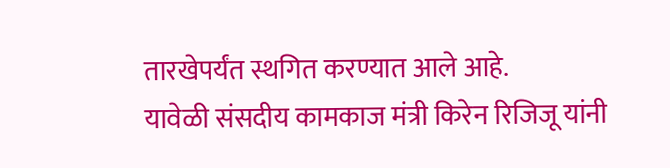तारखेपर्यंत स्थगित करण्यात आले आहे.
यावेळी संसदीय कामकाज मंत्री किरेन रिजिजू यांनी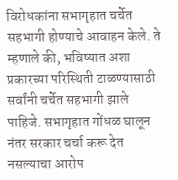विरोधकांना सभागृहात चर्चेत सहभागी होण्याचे आवाहन केले. ते म्हणाले की, भविष्यात अशा प्रकारच्या परिस्थिती टाळण्यासाठी सर्वांनी चर्चेत सहभागी झाले पाहिजे. सभागृहात गोंधळ घालून नंतर सरकार चर्चा करू देत नसल्याचा आरोप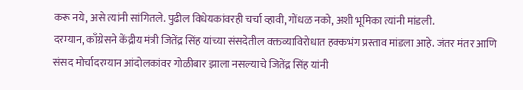करू नये, असे त्यांनी सांगितले. पुढील विधेयकांवरही चर्चा व्हावी, गोंधळ नको, अशी भूमिका त्यांनी मांडली.
दरम्यान, काँग्रेसने केंद्रीय मंत्री जितेंद्र सिंह यांच्या संसदेतील वक्तव्याविरोधात हक्कभंग प्रस्ताव मांडला आहे. जंतर मंतर आणि संसद मोर्चादरम्यान आंदोलकांवर गोळीबार झाला नसल्याचे जितेंद्र सिंह यांनी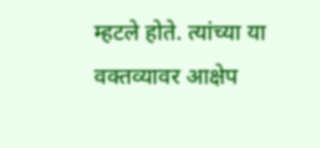म्हटले होते. त्यांच्या या वक्तव्यावर आक्षेप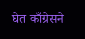घेत काँग्रेसने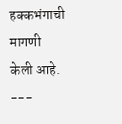हक्कभंगाची मागणी केली आहे.
---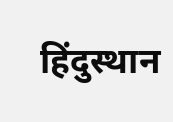हिंदुस्थान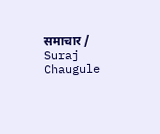समाचार / Suraj Chaugule